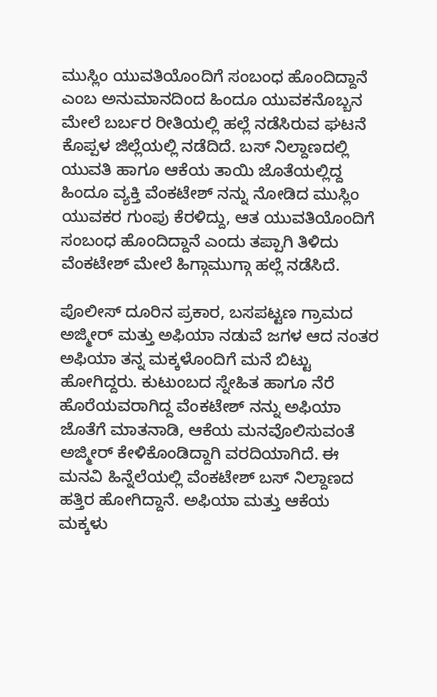ಮುಸ್ಲಿಂ ಯುವತಿಯೊಂದಿಗೆ ಸಂಬಂಧ ಹೊಂದಿದ್ದಾನೆ ಎಂಬ ಅನುಮಾನದಿಂದ ಹಿಂದೂ ಯುವಕನೊಬ್ಬನ ಮೇಲೆ ಬರ್ಬರ ರೀತಿಯಲ್ಲಿ ಹಲ್ಲೆ ನಡೆಸಿರುವ ಘಟನೆ ಕೊಪ್ಪಳ ಜಿಲ್ಲೆಯಲ್ಲಿ ನಡೆದಿದೆ. ಬಸ್ ನಿಲ್ದಾಣದಲ್ಲಿ ಯುವತಿ ಹಾಗೂ ಆಕೆಯ ತಾಯಿ ಜೊತೆಯಲ್ಲಿದ್ದ ಹಿಂದೂ ವ್ಯಕ್ತಿ ವೆಂಕಟೇಶ್ ನನ್ನು ನೋಡಿದ ಮುಸ್ಲಿಂ ಯುವಕರ ಗುಂಪು ಕೆರಳಿದ್ದು, ಆತ ಯುವತಿಯೊಂದಿಗೆ ಸಂಬಂಧ ಹೊಂದಿದ್ದಾನೆ ಎಂದು ತಪ್ಪಾಗಿ ತಿಳಿದು ವೆಂಕಟೇಶ್ ಮೇಲೆ ಹಿಗ್ಗಾಮುಗ್ಗಾ ಹಲ್ಲೆ ನಡೆಸಿದೆ.

ಪೊಲೀಸ್ ದೂರಿನ ಪ್ರಕಾರ, ಬಸಪಟ್ಟಣ ಗ್ರಾಮದ ಅಜ್ಮೀರ್ ಮತ್ತು ಅಫಿಯಾ ನಡುವೆ ಜಗಳ ಆದ ನಂತರ ಅಫಿಯಾ ತನ್ನ ಮಕ್ಕಳೊಂದಿಗೆ ಮನೆ ಬಿಟ್ಟು ಹೋಗಿದ್ದರು. ಕುಟುಂಬದ ಸ್ನೇಹಿತ ಹಾಗೂ ನೆರೆ ಹೊರೆಯವರಾಗಿದ್ದ ವೆಂಕಟೇಶ್ ನನ್ನು ಅಫಿಯಾ ಜೊತೆಗೆ ಮಾತನಾಡಿ, ಆಕೆಯ ಮನವೊಲಿಸುವಂತೆ ಅಜ್ಮೀರ್ ಕೇಳಿಕೊಂಡಿದ್ದಾಗಿ ವರದಿಯಾಗಿದೆ. ಈ ಮನವಿ ಹಿನ್ನೆಲೆಯಲ್ಲಿ ವೆಂಕಟೇಶ್ ಬಸ್ ನಿಲ್ದಾಣದ ಹತ್ತಿರ ಹೋಗಿದ್ದಾನೆ. ಅಫಿಯಾ ಮತ್ತು ಆಕೆಯ ಮಕ್ಕಳು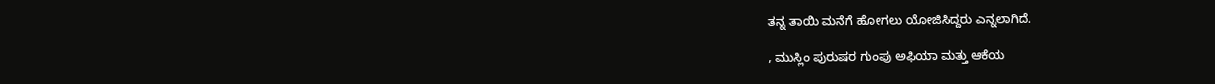ತನ್ನ ತಾಯಿ ಮನೆಗೆ ಹೋಗಲು ಯೋಜಿಸಿದ್ದರು ಎನ್ನಲಾಗಿದೆ.

, ಮುಸ್ಲಿಂ ಪುರುಷರ ಗುಂಪು ಅಫಿಯಾ ಮತ್ತು ಆಕೆಯ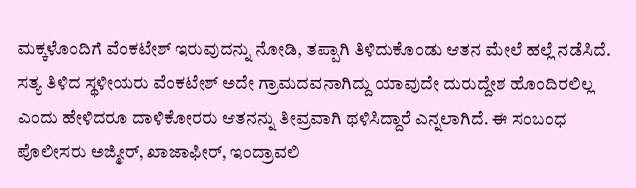ಮಕ್ಕಳೊಂದಿಗೆ ವೆಂಕಟೇಶ್ ಇರುವುದನ್ನು ನೋಡಿ, ತಪ್ಪಾಗಿ ತಿಳಿದುಕೊಂಡು ಆತನ ಮೇಲೆ ಹಲ್ಲೆ ನಡೆಸಿದೆ. ಸತ್ಯ ತಿಳಿದ ಸ್ಥಳೀಯರು ವೆಂಕಟೇಶ್ ಅದೇ ಗ್ರಾಮದವನಾಗಿದ್ದು ಯಾವುದೇ ದುರುದ್ದೇಶ ಹೊಂದಿರಲಿಲ್ಲ ಎಂದು ಹೇಳಿದರೂ ದಾಳಿಕೋರರು ಆತನನ್ನು ತೀವ್ರವಾಗಿ ಥಳಿಸಿದ್ದಾರೆ ಎನ್ನಲಾಗಿದೆ. ಈ ಸಂಬಂಧ ಪೊಲೀಸರು ಅಜ್ಮೀರ್, ಖಾಜಾಫೀರ್, ಇಂದ್ರಾವಲಿ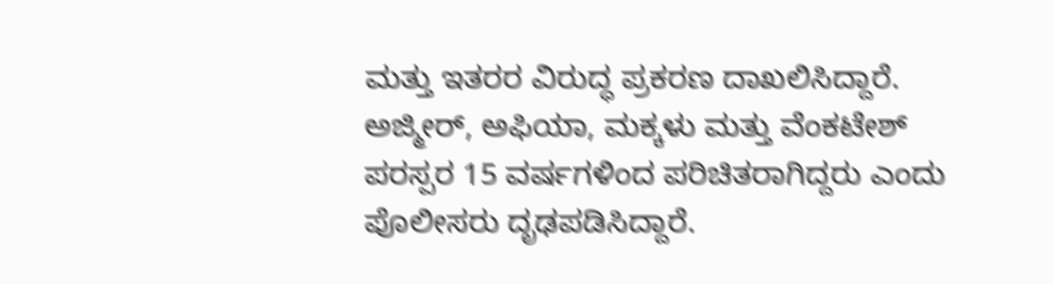ಮತ್ತು ಇತರರ ವಿರುದ್ಧ ಪ್ರಕರಣ ದಾಖಲಿಸಿದ್ದಾರೆ. ಅಜ್ಮೀರ್, ಅಫಿಯಾ, ಮಕ್ಕಳು ಮತ್ತು ವೆಂಕಟೇಶ್ ಪರಸ್ಪರ 15 ವರ್ಷಗಳಿಂದ ಪರಿಚಿತರಾಗಿದ್ದರು ಎಂದು ಪೊಲೀಸರು ದೃಢಪಡಿಸಿದ್ದಾರೆ.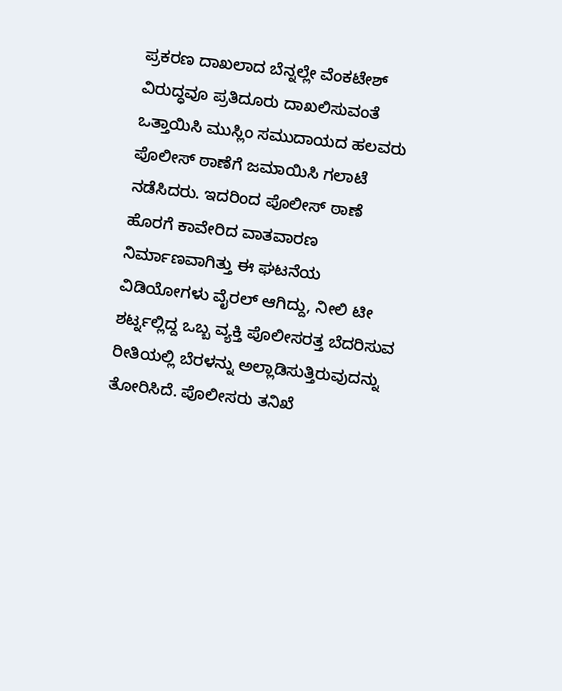ಪ್ರಕರಣ ದಾಖಲಾದ ಬೆನ್ನಲ್ಲೇ ವೆಂಕಟೇಶ್ ವಿರುದ್ಧವೂ ಪ್ರತಿದೂರು ದಾಖಲಿಸುವಂತೆ ಒತ್ತಾಯಿಸಿ ಮುಸ್ಲಿಂ ಸಮುದಾಯದ ಹಲವರು ಪೊಲೀಸ್ ಠಾಣೆಗೆ ಜಮಾಯಿಸಿ ಗಲಾಟೆ ನಡೆಸಿದರು. ಇದರಿಂದ ಪೊಲೀಸ್ ಠಾಣೆ ಹೊರಗೆ ಕಾವೇರಿದ ವಾತವಾರಣ ನಿರ್ಮಾಣವಾಗಿತ್ತು ಈ ಘಟನೆಯ ವಿಡಿಯೋಗಳು ವೈರಲ್ ಆಗಿದ್ದು, ನೀಲಿ ಟೀ ಶರ್ಟ್ನಲ್ಲಿದ್ದ ಒಬ್ಬ ವ್ಯಕ್ತಿ ಪೊಲೀಸರತ್ತ ಬೆದರಿಸುವ ರೀತಿಯಲ್ಲಿ ಬೆರಳನ್ನು ಅಲ್ಲಾಡಿಸುತ್ತಿರುವುದನ್ನು ತೋರಿಸಿದೆ. ಪೊಲೀಸರು ತನಿಖೆ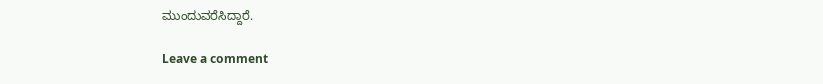ಮುಂದುವರೆಸಿದ್ದಾರೆ.

Leave a comment